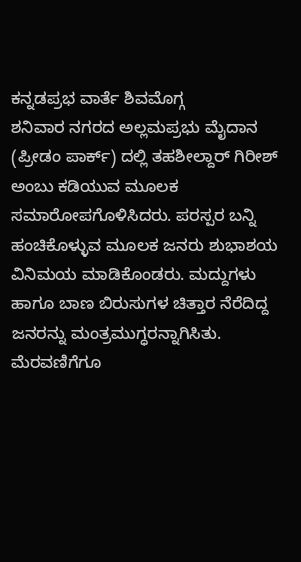ಕನ್ನಡಪ್ರಭ ವಾರ್ತೆ ಶಿವಮೊಗ್ಗ
ಶನಿವಾರ ನಗರದ ಅಲ್ಲಮಪ್ರಭು ಮೈದಾನ (ಪ್ರೀಡಂ ಪಾರ್ಕ್) ದಲ್ಲಿ ತಹಶೀಲ್ದಾರ್ ಗಿರೀಶ್ ಅಂಬು ಕಡಿಯುವ ಮೂಲಕ ಸಮಾರೋಪಗೊಳಿಸಿದರು. ಪರಸ್ಪರ ಬನ್ನಿ ಹಂಚಿಕೊಳ್ಳುವ ಮೂಲಕ ಜನರು ಶುಭಾಶಯ ವಿನಿಮಯ ಮಾಡಿಕೊಂಡರು. ಮದ್ದುಗಳು ಹಾಗೂ ಬಾಣ ಬಿರುಸುಗಳ ಚಿತ್ತಾರ ನೆರೆದಿದ್ದ ಜನರನ್ನು ಮಂತ್ರಮುಗ್ಧರನ್ನಾಗಿಸಿತು.
ಮೆರವಣಿಗೆಗೂ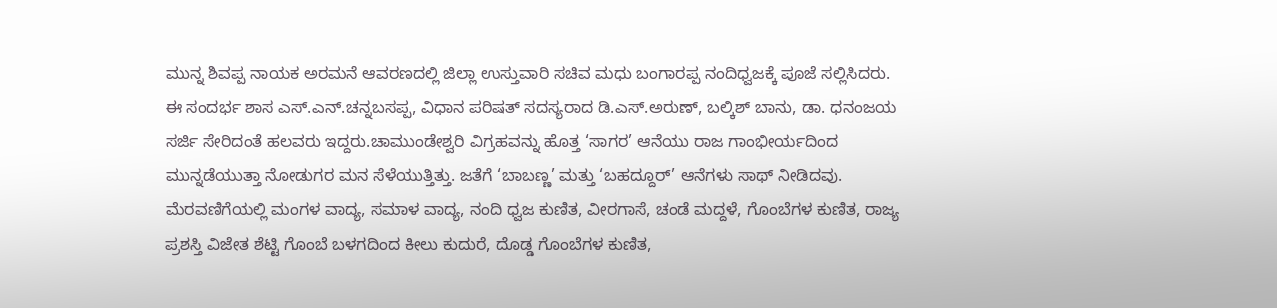ಮುನ್ನ ಶಿವಪ್ಪ ನಾಯಕ ಅರಮನೆ ಆವರಣದಲ್ಲಿ ಜಿಲ್ಲಾ ಉಸ್ತುವಾರಿ ಸಚಿವ ಮಧು ಬಂಗಾರಪ್ಪ ನಂದಿಧ್ವಜಕ್ಕೆ ಪೂಜೆ ಸಲ್ಲಿಸಿದರು. ಈ ಸಂದರ್ಭ ಶಾಸ ಎಸ್.ಎನ್.ಚನ್ನಬಸಪ್ಪ, ವಿಧಾನ ಪರಿಷತ್ ಸದಸ್ಯರಾದ ಡಿ.ಎಸ್.ಅರುಣ್, ಬಲ್ಕಿಶ್ ಬಾನು, ಡಾ. ಧನಂಜಯ ಸರ್ಜಿ ಸೇರಿದಂತೆ ಹಲವರು ಇದ್ದರು.ಚಾಮುಂಡೇಶ್ವರಿ ವಿಗ್ರಹವನ್ನು ಹೊತ್ತ ‘ಸಾಗರ’ ಆನೆಯು ರಾಜ ಗಾಂಭೀರ್ಯದಿಂದ ಮುನ್ನಡೆಯುತ್ತಾ ನೋಡುಗರ ಮನ ಸೆಳೆಯುತ್ತಿತ್ತು. ಜತೆಗೆ ‘ಬಾಬಣ್ಣ’ ಮತ್ತು ‘ಬಹದ್ದೂರ್’ ಆನೆಗಳು ಸಾಥ್ ನೀಡಿದವು. ಮೆರವಣಿಗೆಯಲ್ಲಿ ಮಂಗಳ ವಾದ್ಯ, ಸಮಾಳ ವಾದ್ಯ, ನಂದಿ ಧ್ವಜ ಕುಣಿತ, ವೀರಗಾಸೆ, ಚಂಡೆ ಮದ್ದಳೆ, ಗೊಂಬೆಗಳ ಕುಣಿತ, ರಾಜ್ಯ ಪ್ರಶಸ್ತಿ ವಿಜೇತ ಶೆಟ್ಟಿ ಗೊಂಬೆ ಬಳಗದಿಂದ ಕೀಲು ಕುದುರೆ, ದೊಡ್ಡ ಗೊಂಬೆಗಳ ಕುಣಿತ,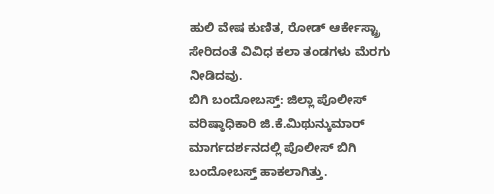ಹುಲಿ ವೇಷ ಕುಣಿತ, ರೋಡ್ ಆರ್ಕೇಸ್ಟ್ರಾ ಸೇರಿದಂತೆ ವಿವಿಧ ಕಲಾ ತಂಡಗಳು ಮೆರಗು ನೀಡಿದವು.
ಬಿಗಿ ಬಂದೋಬಸ್ತ್: ಜಿಲ್ಲಾ ಪೊಲೀಸ್ ವರಿಷ್ಠಾಧಿಕಾರಿ ಜಿ.ಕೆ.ಮಿಥುನ್ಕುಮಾರ್ ಮಾರ್ಗದರ್ಶನದಲ್ಲಿ ಪೊಲೀಸ್ ಬಿಗಿ ಬಂದೋಬಸ್ತ್ ಹಾಕಲಾಗಿತ್ತು.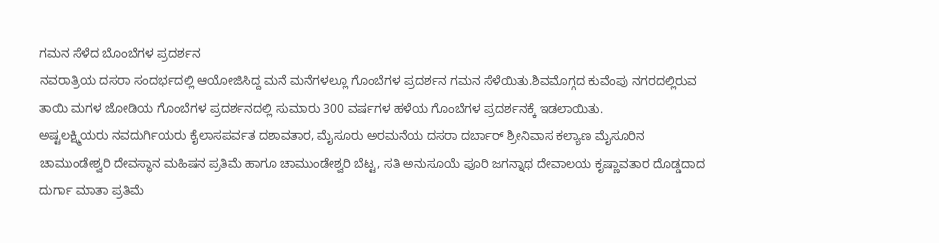ಗಮನ ಸೆಳೆದ ಬೊಂಬೆಗಳ ಪ್ರದರ್ಶನ
ನವರಾತ್ರಿಯ ದಸರಾ ಸಂದರ್ಭದಲ್ಲಿ ಆಯೋಜಿಸಿದ್ದ ಮನೆ ಮನೆಗಳಲ್ಲೂ ಗೊಂಬೆಗಳ ಪ್ರದರ್ಶನ ಗಮನ ಸೆಳೆಯಿತು.ಶಿವಮೊಗ್ಗದ ಕುವೆಂಪು ನಗರದಲ್ಲಿರುವ ತಾಯಿ ಮಗಳ ಜೋಡಿಯ ಗೊಂಬೆಗಳ ಪ್ರದರ್ಶನದಲ್ಲಿ ಸುಮಾರು 300 ವರ್ಷಗಳ ಹಳೆಯ ಗೊಂಬೆಗಳ ಪ್ರದರ್ಶನಕ್ಕೆ ಇಡಲಾಯಿತು.
ಅಷ್ಟಲಕ್ಷ್ಮಿಯರು ನವದುರ್ಗಿಯರು ಕೈಲಾಸಪರ್ವತ ದಶಾವತಾರ, ಮೈಸೂರು ಅರಮನೆಯ ದಸರಾ ದರ್ಬಾರ್ ಶ್ರೀನಿವಾಸ ಕಲ್ಯಾಣ ಮೈಸೂರಿನ ಚಾಮುಂಡೇಶ್ವರಿ ದೇವಸ್ಥಾನ ಮಹಿಷನ ಪ್ರತಿಮೆ ಹಾಗೂ ಚಾಮುಂಡೇಶ್ವರಿ ಬೆಟ್ಟ, ಸತಿ ಅನುಸೂಯೆ ಪೂರಿ ಜಗನ್ನಾಥ ದೇವಾಲಯ ಕೃಷ್ಣಾವತಾರ ದೊಡ್ಡದಾದ ದುರ್ಗಾ ಮಾತಾ ಪ್ರತಿಮೆ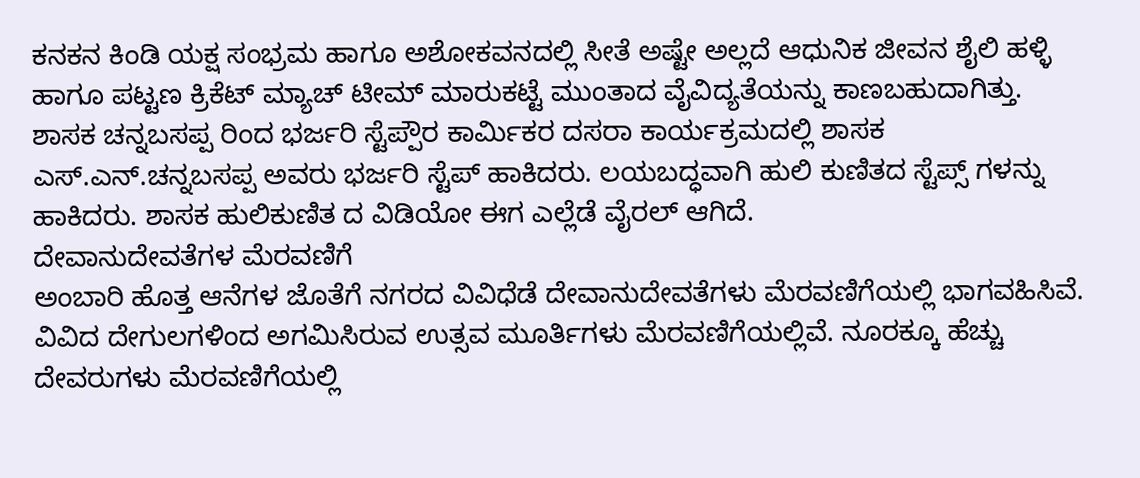ಕನಕನ ಕಿಂಡಿ ಯಕ್ಷ ಸಂಭ್ರಮ ಹಾಗೂ ಅಶೋಕವನದಲ್ಲಿ ಸೀತೆ ಅಷ್ಟೇ ಅಲ್ಲದೆ ಆಧುನಿಕ ಜೀವನ ಶೈಲಿ ಹಳ್ಳಿ ಹಾಗೂ ಪಟ್ಟಣ ಕ್ರಿಕೆಟ್ ಮ್ಯಾಚ್ ಟೀಮ್ ಮಾರುಕಟ್ಟೆ ಮುಂತಾದ ವೈವಿದ್ಯತೆಯನ್ನು ಕಾಣಬಹುದಾಗಿತ್ತು.
ಶಾಸಕ ಚನ್ನಬಸಪ್ಪ ರಿಂದ ಭರ್ಜರಿ ಸ್ಟೆಪ್ಪೌರ ಕಾರ್ಮಿಕರ ದಸರಾ ಕಾರ್ಯಕ್ರಮದಲ್ಲಿ ಶಾಸಕ ಎಸ್.ಎನ್.ಚನ್ನಬಸಪ್ಪ ಅವರು ಭರ್ಜರಿ ಸ್ಟೆಪ್ ಹಾಕಿದರು. ಲಯಬದ್ಧವಾಗಿ ಹುಲಿ ಕುಣಿತದ ಸ್ಟೆಪ್ಸ್ ಗಳನ್ನು ಹಾಕಿದರು. ಶಾಸಕ ಹುಲಿಕುಣಿತ ದ ವಿಡಿಯೋ ಈಗ ಎಲ್ಲೆಡೆ ವೈರಲ್ ಆಗಿದೆ.
ದೇವಾನುದೇವತೆಗಳ ಮೆರವಣಿಗೆ
ಅಂಬಾರಿ ಹೊತ್ತ ಆನೆಗಳ ಜೊತೆಗೆ ನಗರದ ವಿವಿಧೆಡೆ ದೇವಾನುದೇವತೆಗಳು ಮೆರವಣಿಗೆಯಲ್ಲಿ ಭಾಗವಹಿಸಿವೆ. ವಿವಿದ ದೇಗುಲಗಳಿಂದ ಅಗಮಿಸಿರುವ ಉತ್ಸವ ಮೂರ್ತಿಗಳು ಮೆರವಣಿಗೆಯಲ್ಲಿವೆ. ನೂರಕ್ಕೂ ಹೆಚ್ಚು ದೇವರುಗಳು ಮೆರವಣಿಗೆಯಲ್ಲಿ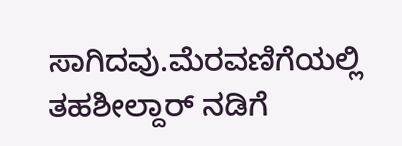ಸಾಗಿದವು.ಮೆರವಣಿಗೆಯಲ್ಲಿ ತಹಶೀಲ್ದಾರ್ ನಡಿಗೆ